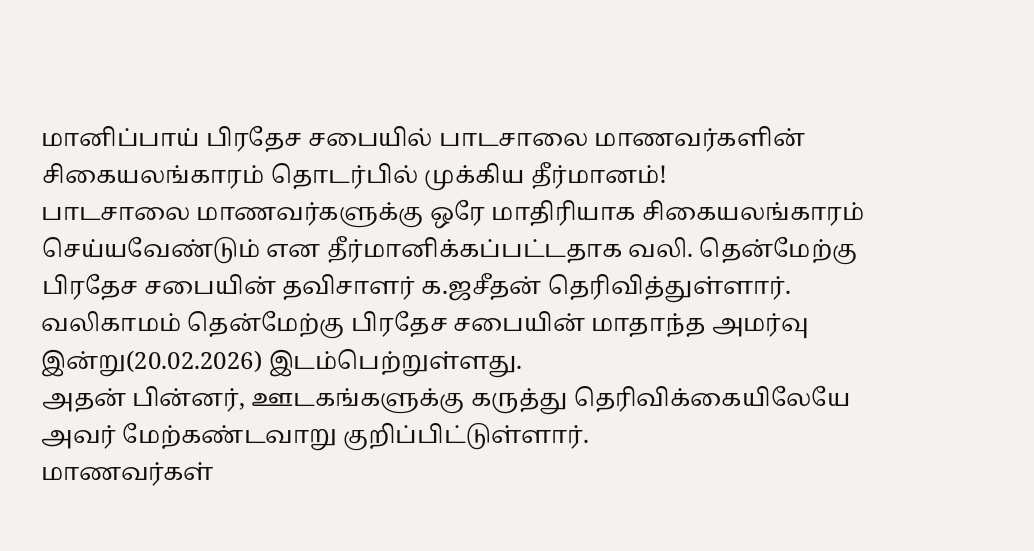மானிப்பாய் பிரதேச சபையில் பாடசாலை மாணவர்களின் சிகையலங்காரம் தொடர்பில் முக்கிய தீர்மானம்!
பாடசாலை மாணவர்களுக்கு ஒரே மாதிரியாக சிகையலங்காரம் செய்யவேண்டும் என தீர்மானிக்கப்பட்டதாக வலி. தென்மேற்கு பிரதேச சபையின் தவிசாளர் க.ஜசீதன் தெரிவித்துள்ளார்.
வலிகாமம் தென்மேற்கு பிரதேச சபையின் மாதாந்த அமர்வு இன்று(20.02.2026) இடம்பெற்றுள்ளது.
அதன் பின்னர், ஊடகங்களுக்கு கருத்து தெரிவிக்கையிலேயே அவர் மேற்கண்டவாறு குறிப்பிட்டுள்ளார்.
மாணவர்கள்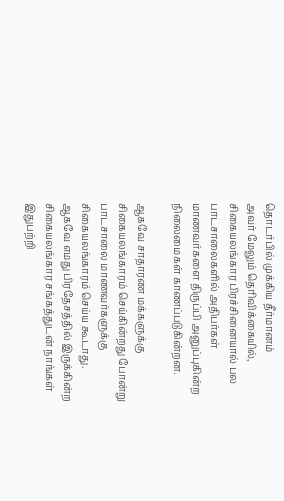தொடர்பில் முக்கிய தீர்மானம்
அவர் மேலும் தெரிவிக்கையில்,
சிகையலங்கார பிரச்சினையால் பல பாடசாலைகளில் அதிபர்கள் மாணவர்களை திருப்பி அனுப்புகின்ற நிலைமைகள் காணப்படுகின்றன.

ஆகவே சாதாரண மக்களுக்கு சிகையலங்காரம் செய்கின்றது போன்று பாடசாலை மாணவர்களுக்கு சிகையலங்காரம் செய்ய கூடாது.
ஆகவே எமது பிரதேசத்தில் இருக்கின்ற சிகையலங்கார சங்கத்துடன் நாங்கள் இதுபற்றி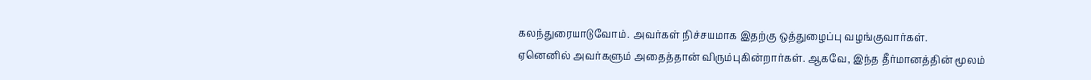கலந்துரையாடுவோம். அவர்கள் நிச்சயமாக இதற்கு ஒத்துழைப்பு வழங்குவார்கள்.
ஏனெனில் அவர்களும் அதைத்தான் விரும்புகின்றார்கள். ஆகவே, இந்த தீர்மானத்தின் மூலம்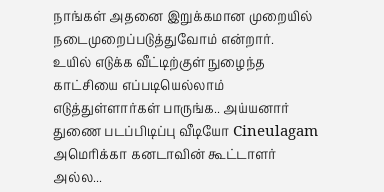நாங்கள் அதனை இறுக்கமான முறையில் நடைமுறைப்படுத்துவோம் என்றார்.
உயில் எடுக்க வீட்டிற்குள் நுழைந்த காட்சியை எப்படியெல்லாம் எடுத்துள்ளார்கள் பாருங்க.. அய்யனார் துணை படப்பிடிப்பு வீடியோ Cineulagam
அமெரிக்கா கனடாவின் கூட்டாளர் அல்ல...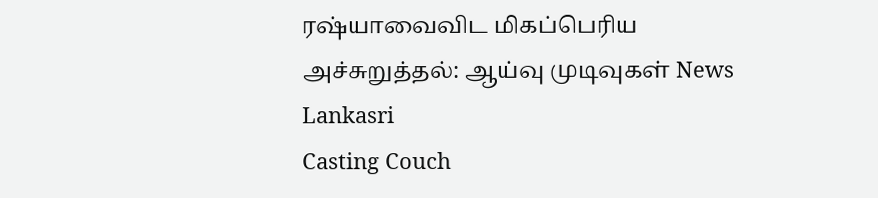ரஷ்யாவைவிட மிகப்பெரிய அச்சுறுத்தல்: ஆய்வு முடிவுகள் News Lankasri
Casting Couch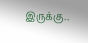இருக்கு..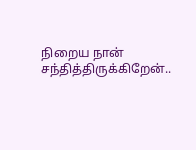நிறைய நான் சந்தித்திருக்கிறேன்..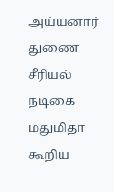அய்யனார் துணை சீரியல் நடிகை மதுமிதா கூறிய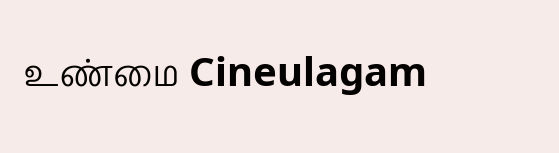உண்மை Cineulagam